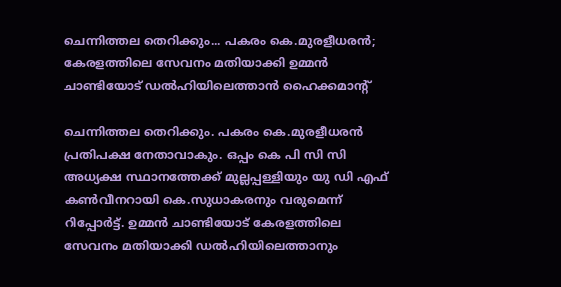ചെന്നിത്തല തെറിക്കും... പകരം കെ.മുരളീധരൻ; കേരളത്തിലെ സേവനം മതിയാക്കി ഉമ്മൻ ചാണ്ടിയോട് ഡൽഹിയിലെത്താൻ ഹൈക്കമാന്റ്

ചെന്നിത്തല തെറിക്കും. പകരം കെ.മുരളീധരൻ പ്രതിപക്ഷ നേതാവാകും. ഒപ്പം കെ പി സി സി അധ്യക്ഷ സ്ഥാനത്തേക്ക് മുല്ലപ്പള്ളിയും യു ഡി എഫ് കൺവീനറായി കെ.സുധാകരനും വരുമെന്ന് റിപ്പോർട്ട്. ഉമ്മൻ ചാണ്ടിയോട് കേരളത്തിലെ സേവനം മതിയാക്കി ഡൽഹിയിലെത്താനും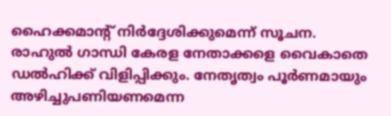ഹൈക്കമാന്റ് നിർദ്ദേശിക്കുമെന്ന് സൂചന.
രാഹുൽ ഗാന്ധി കേരള നേതാക്കളെ വൈകാതെ ഡൽഹിക്ക് വിളിപ്പിക്കും. നേതൃത്വം പൂർണമായും അഴിച്ചുപണിയണമെന്ന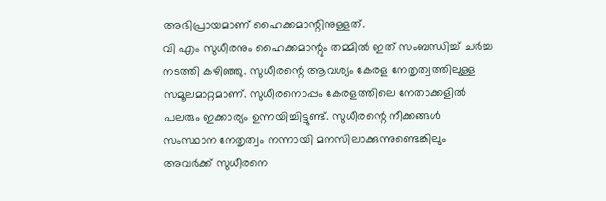അഭിപ്രായമാണ് ഹൈക്കമാന്റിനുള്ളത്.
വി എം സുധീരനും ഹൈക്കമാന്റും തമ്മിൽ ഇത് സംബന്ധിച്ച് ചർച്ച നടത്തി കഴിഞ്ഞു. സുധീരന്റെ ആവശ്യം കേരള നേതൃത്വത്തിലുള്ള സമൂലമാറ്റമാണ്. സുധീരനൊപ്പം കേരളത്തിലെ നേതാക്കളിൽ പലരും ഇക്കാര്യം ഉന്നയിച്ചിട്ടുണ്ട്. സുധീരന്റെ നീക്കങ്ങൾ സംസ്ഥാന നേതൃത്വം നന്നായി മനസിലാക്കുന്നുണ്ടെങ്കിലും അവർക്ക് സുധീരനെ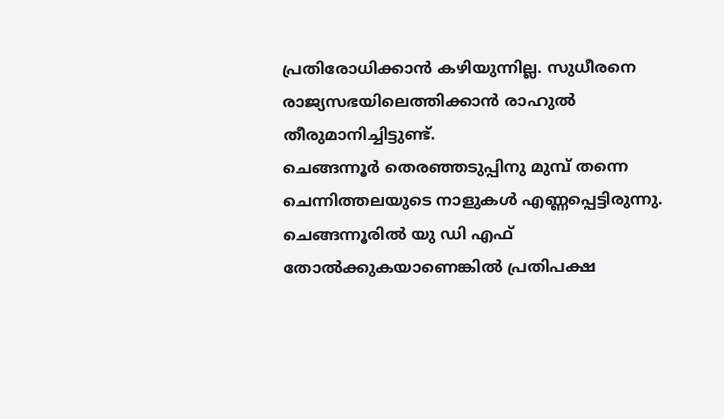പ്രതിരോധിക്കാൻ കഴിയുന്നില്ല. സുധീരനെ രാജ്യസഭയിലെത്തിക്കാൻ രാഹുൽ തീരുമാനിച്ചിട്ടുണ്ട്.
ചെങ്ങന്നൂർ തെരഞ്ഞടുപ്പിനു മുമ്പ് തന്നെ ചെന്നിത്തലയുടെ നാളുകൾ എണ്ണപ്പെട്ടിരുന്നു. ചെങ്ങന്നൂരിൽ യു ഡി എഫ് തോൽക്കുകയാണെങ്കിൽ പ്രതിപക്ഷ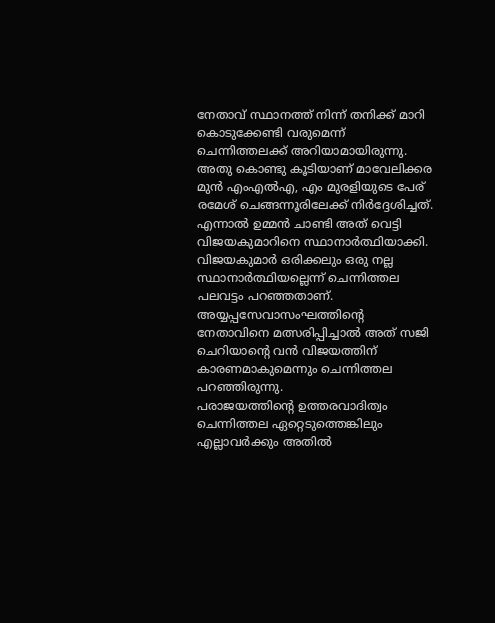നേതാവ് സ്ഥാനത്ത് നിന്ന് തനിക്ക് മാറി കൊടുക്കേണ്ടി വരുമെന്ന് ചെന്നിത്തലക്ക് അറിയാമായിരുന്നു. അതു കൊണ്ടു കൂടിയാണ് മാവേലിക്കര മുൻ എംഎൽഎ, എം മുരളിയുടെ പേര് രമേശ് ചെങ്ങന്നൂരിലേക്ക് നിർദ്ദേശിച്ചത്. എന്നാൽ ഉമ്മൻ ചാണ്ടി അത് വെട്ടി വിജയകുമാറിനെ സ്ഥാനാർത്ഥിയാക്കി. വിജയകുമാർ ഒരിക്കലും ഒരു നല്ല സ്ഥാനാർത്ഥിയല്ലെന്ന് ചെന്നിത്തല പലവട്ടം പറഞ്ഞതാണ്. അയ്യപ്പസേവാസംഘത്തിന്റെ നേതാവിനെ മത്സരിപ്പിച്ചാൽ അത് സജി ചെറിയാന്റെ വൻ വിജയത്തിന് കാരണമാകുമെന്നും ചെന്നിത്തല പറഞ്ഞിരുന്നു.
പരാജയത്തിന്റെ ഉത്തരവാദിത്വം ചെന്നിത്തല ഏറ്റെടുത്തെങ്കിലും എല്ലാവർക്കും അതിൽ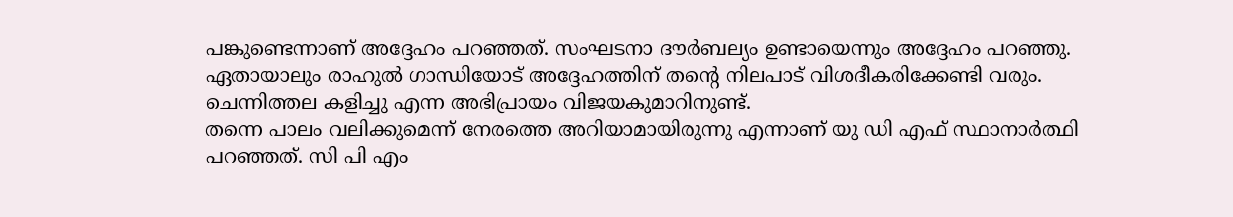പങ്കുണ്ടെന്നാണ് അദ്ദേഹം പറഞ്ഞത്. സംഘടനാ ദൗർബല്യം ഉണ്ടായെന്നും അദ്ദേഹം പറഞ്ഞു. ഏതായാലും രാഹുൽ ഗാന്ധിയോട് അദ്ദേഹത്തിന് തന്റെ നിലപാട് വിശദീകരിക്കേണ്ടി വരും. ചെന്നിത്തല കളിച്ചു എന്ന അഭിപ്രായം വിജയകുമാറിനുണ്ട്.
തന്നെ പാലം വലിക്കുമെന്ന് നേരത്തെ അറിയാമായിരുന്നു എന്നാണ് യു ഡി എഫ് സ്ഥാനാർത്ഥി പറഞ്ഞത്. സി പി എം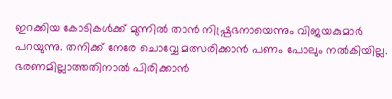ഇറക്കിയ കോടികൾക്ക് മുന്നിൽ താൻ നിഷ്പ്രഭനായെന്നും വിജയകുമാർ പറയുന്നു. തനിക്ക് നേരേ ചൊവ്വേ മത്സരിക്കാൻ പണം പോലും നൽകിയില്ല. ഭരണമില്ലാത്തതിനാൽ പിരിക്കാൻ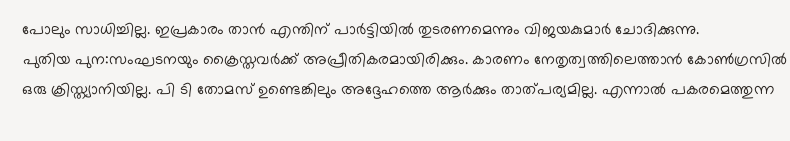പോലും സാധിച്ചില്ല. ഇപ്രകാരം താൻ എന്തിന് പാർട്ടിയിൽ തുടരണമെന്നും വിജയകുമാർ ചോദിക്കുന്നു.
പുതിയ പുന:സംഘടനയും ക്രൈസ്തവർക്ക് അപ്രീതികരമായിരിക്കും. കാരണം നേതൃത്വത്തിലെത്താൻ കോൺഗ്രസിൽ ഒരു ക്രിസ്ത്യാനിയില്ല. പി ടി തോമസ് ഉണ്ടെങ്കിലും അദ്ദേഹത്തെ ആർക്കും താത്പര്യമില്ല. എന്നാൽ പകരമെത്തുന്ന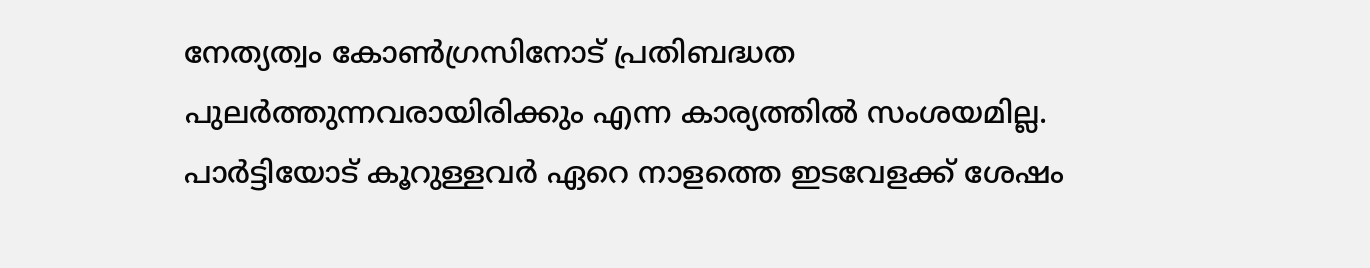നേത്യത്വം കോൺഗ്രസിനോട് പ്രതിബദ്ധത പുലർത്തുന്നവരായിരിക്കും എന്ന കാര്യത്തിൽ സംശയമില്ല. പാർട്ടിയോട് കൂറുള്ളവർ ഏറെ നാളത്തെ ഇടവേളക്ക് ശേഷം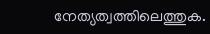നേത്യത്വത്തിലെത്തുക.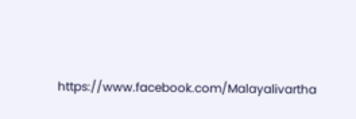https://www.facebook.com/Malayalivartha